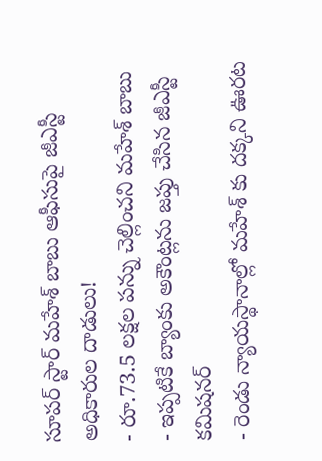సూపర్ స్టార్ మహేశ్ బాబు ఆఫీసుపై జీఎస్టీ అధికారుల దాడులు!
- రూ.73.5 లక్షల పన్ను చెల్లించని మహేశ్ బాబు
- ఇప్పటికే బ్యాంకు అకౌంట్లను జప్తు చేసిన జీఎస్టీ కమిషనర్
- రెండు న్యాయస్థానాల్లో మహేశ్ కు దక్కని ఊరట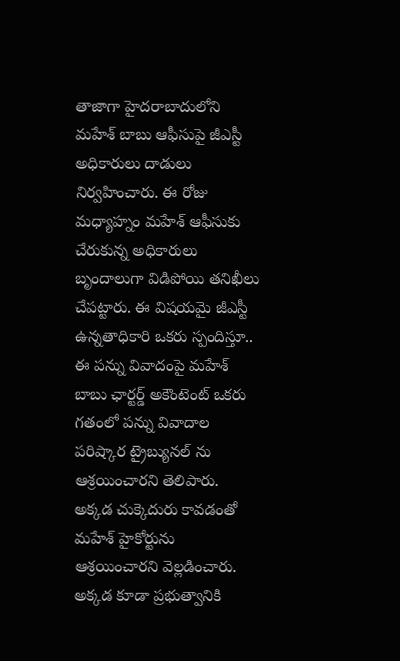తాజాగా హైదరాబాదులోని మహేశ్ బాబు ఆఫీసుపై జీఎస్టీ అధికారులు దాడులు నిర్వహించారు. ఈ రోజు మధ్యాహ్నం మహేశ్ ఆఫీసుకు చేరుకున్న అధికారులు బృందాలుగా విడిపోయి తనిఖీలు చేపట్టారు. ఈ విషయమై జీఎస్టీ ఉన్నతాధికారి ఒకరు స్పందిస్తూ.. ఈ పన్ను వివాదంపై మహేశ్ బాబు ఛార్టర్డ్ అకౌంటెంట్ ఒకరు గతంలో పన్ను వివాదాల పరిష్కార ట్రైబ్యునల్ ను ఆశ్రయించారని తెలిపారు.
అక్కడ చుక్కెదురు కావడంతో మహేశ్ హైకోర్టును ఆశ్రయించారని వెల్లడించారు. అక్కడ కూడా ప్రభుత్వానికి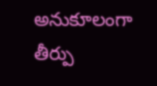అనుకూలంగా తీర్పు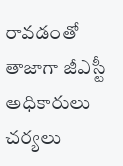రావడంతో తాజాగా జీఎస్టీ అధికారులు చర్యలు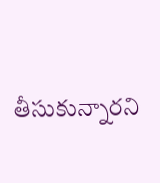తీసుకున్నారని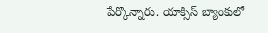పేర్కొన్నారు. యాక్సిస్ బ్యాంకులో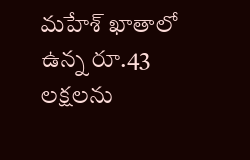మహేశ్ ఖాతాలో ఉన్న రూ.43 లక్షలను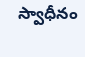స్వాధీనం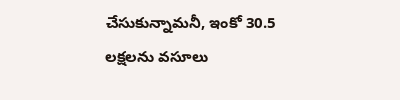చేసుకున్నామనీ, ఇంకో 30.5 లక్షలను వసూలు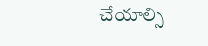చేయాల్సి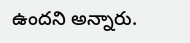ఉందని అన్నారు.